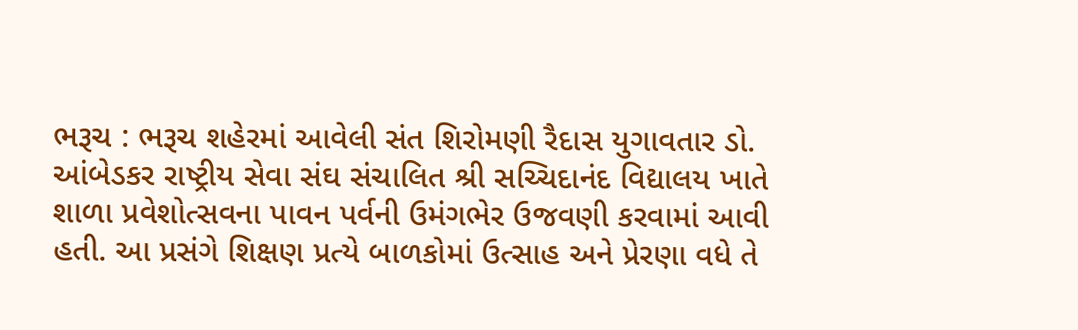ભરૂચ : ભરૂચ શહેરમાં આવેલી સંત શિરોમણી રૈદાસ યુગાવતાર ડો. આંબેડકર રાષ્ટ્રીય સેવા સંઘ સંચાલિત શ્રી સચ્ચિદાનંદ વિદ્યાલય ખાતે શાળા પ્રવેશોત્સવના પાવન પર્વની ઉમંગભેર ઉજવણી કરવામાં આવી હતી. આ પ્રસંગે શિક્ષણ પ્રત્યે બાળકોમાં ઉત્સાહ અને પ્રેરણા વધે તે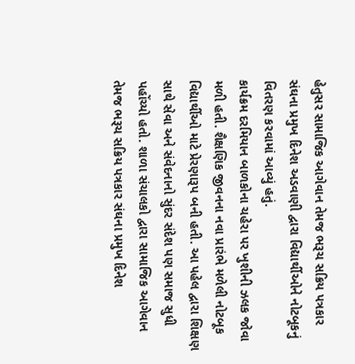હેતુસર સામાજિક આગેવાન તેમજ ભરૂચ સક્રિય પત્રકાર સંઘના પ્રમુખ દિનેશ અડવાણી દ્વારા વિદ્યાર્થીઓને નોટબૂકનું વિતરણ કરવામાં આવ્યું હતું.
કાર્યક્રમ દરમિયાન બાળકોના ચહેરા પર ખુશીની ઝલક જોવા મળી હતી. શૈક્ષણિક જીવનના નવા પ્રારંભે મળેલી નોટબૂક વિદ્યાર્થીઓ માટે પ્રેરણારૂપ બની હતી. આ પહેલ દ્વારા શિક્ષણ સાથે સેવા અને સંવેદનાનો સુંદર સંદેશ પણ સમાજ સુધી પહોંચ્યો હતો. શાળા સંચાલકો દ્વારા સામાજિક આગેવાન તેમજ ભરૂચ સક્રિય પત્રકાર સંઘના પ્રમુખ દિનેશ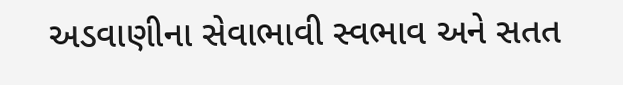અડવાણીના સેવાભાવી સ્વભાવ અને સતત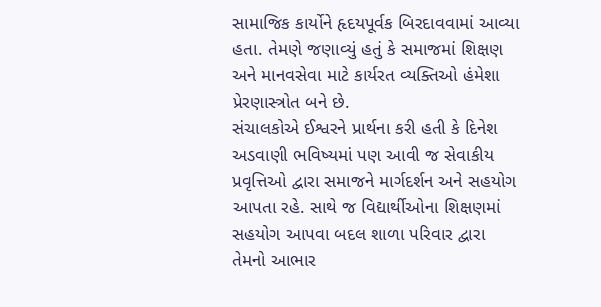સામાજિક કાર્યોને હૃદયપૂર્વક બિરદાવવામાં આવ્યા હતા. તેમણે જણાવ્યું હતું કે સમાજમાં શિક્ષણ અને માનવસેવા માટે કાર્યરત વ્યક્તિઓ હંમેશા પ્રેરણાસ્ત્રોત બને છે.
સંચાલકોએ ઈશ્વરને પ્રાર્થના કરી હતી કે દિનેશ અડવાણી ભવિષ્યમાં પણ આવી જ સેવાકીય પ્રવૃત્તિઓ દ્વારા સમાજને માર્ગદર્શન અને સહયોગ આપતા રહે. સાથે જ વિદ્યાર્થીઓના શિક્ષણમાં સહયોગ આપવા બદલ શાળા પરિવાર દ્વારા તેમનો આભાર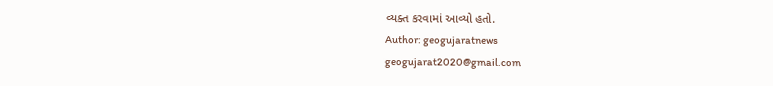વ્યક્ત કરવામાં આવ્યો હતો.
Author: geogujaratnews
geogujarat2020@gmail.com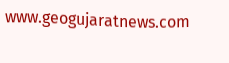www.geogujaratnews.com